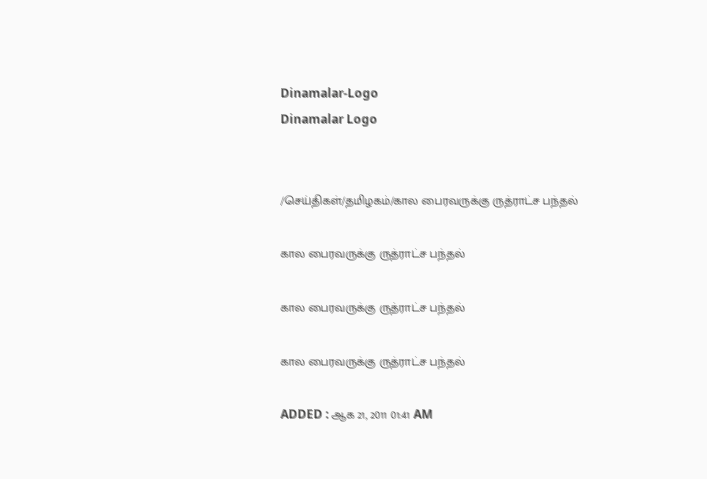Dinamalar-Logo
Dinamalar Logo


/செய்திகள்/தமிழகம்/கால பைரவருக்கு ருத்ராட்ச பந்தல்

கால பைரவருக்கு ருத்ராட்ச பந்தல்

கால பைரவருக்கு ருத்ராட்ச பந்தல்

கால பைரவருக்கு ருத்ராட்ச பந்தல்

ADDED : ஆக 21, 2011 01:41 AM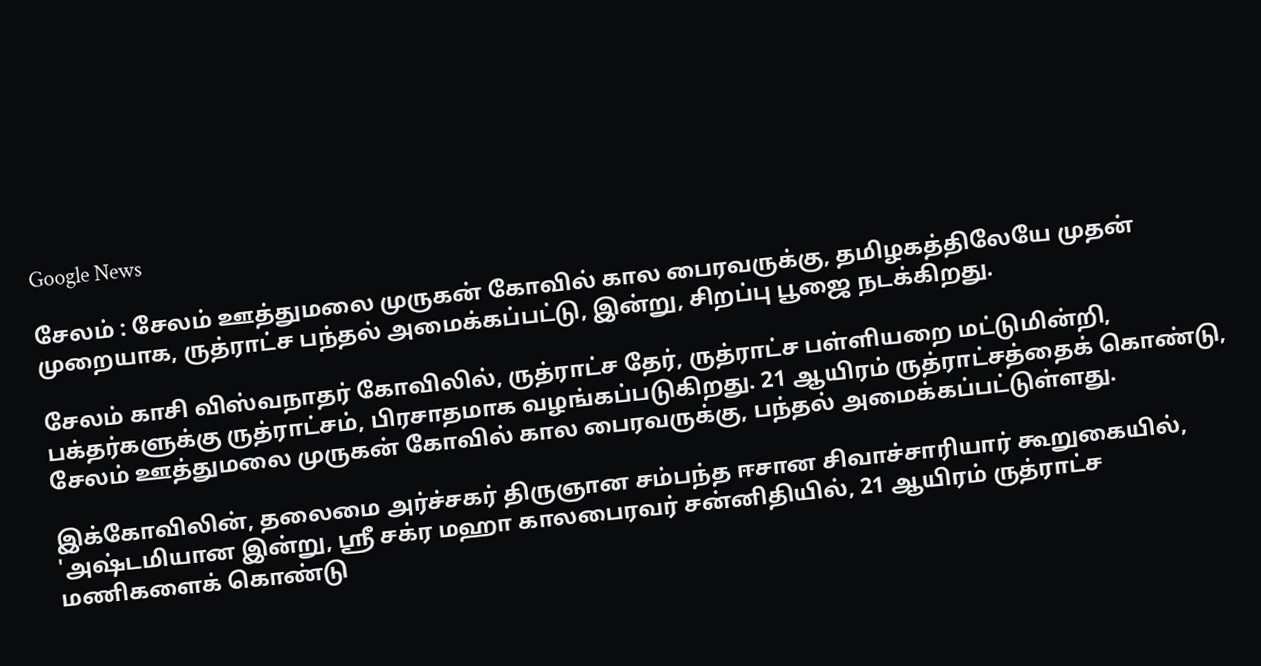Google News

சேலம் : சேலம் ஊத்துமலை முருகன் கோவில் கால பைரவருக்கு, தமிழகத்திலேயே முதன் முறையாக, ருத்ராட்ச பந்தல் அமைக்கப்பட்டு, இன்று, சிறப்பு பூஜை நடக்கிறது.

சேலம் காசி விஸ்வநாதர் கோவிலில், ருத்ராட்ச தேர், ருத்ராட்ச பள்ளியறை மட்டுமின்றி, பக்தர்களுக்கு ருத்ராட்சம், பிரசாதமாக வழங்கப்படுகிறது. 21 ஆயிரம் ருத்ராட்சத்தைக் கொண்டு, சேலம் ஊத்துமலை முருகன் கோவில் கால பைரவருக்கு, பந்தல் அமைக்கப்பட்டுள்ளது.

இக்கோவிலின், தலைமை அர்ச்சகர் திருஞான சம்பந்த ஈசான சிவாச்சாரியார் கூறுகையில், 'அஷ்டமியான இன்று, ஸ்ரீ சக்ர மஹா காலபைரவர் சன்னிதியில், 21 ஆயிரம் ருத்ராட்ச மணிகளைக் கொண்டு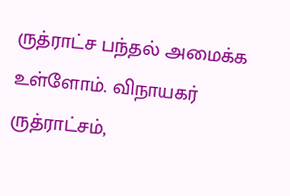ருத்ராட்ச பந்தல் அமைக்க உள்ளோம். விநாயகர் ருத்ராட்சம்,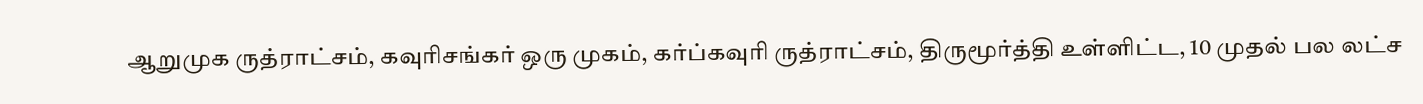ஆறுமுக ருத்ராட்சம், கவுரிசங்கர் ஒரு முகம், கர்ப்கவுரி ருத்ராட்சம், திருமூர்த்தி உள்ளிட்ட, 10 முதல் பல லட்ச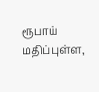ரூபாய் மதிப்புள்ள,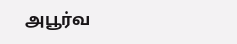அபூர்வ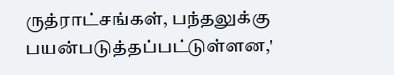ருத்ராட்சங்கள், பந்தலுக்கு பயன்படுத்தப்பட்டுள்ளன,'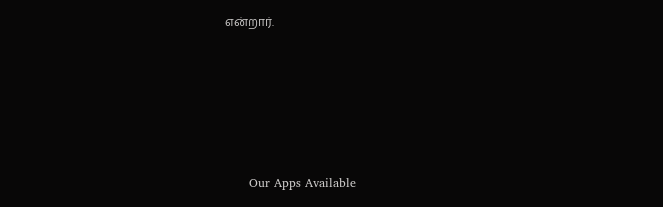என்றார்.









      Our Apps Available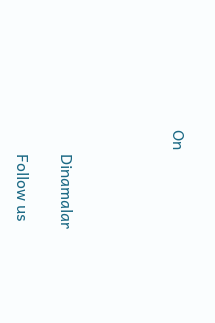On




      Dinamalar

      Follow us